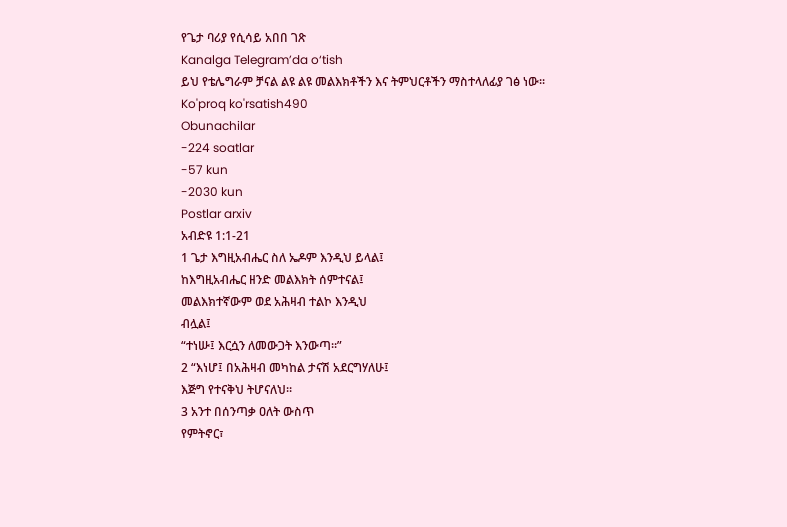የጌታ ባሪያ የሲሳይ አበበ ገጽ
Kanalga Telegram’da o‘tish
ይህ የቴሌግራም ቻናል ልዩ ልዩ መልእክቶችን እና ትምህርቶችን ማስተላለፊያ ገፅ ነው፡፡
Ko'proq ko'rsatish490
Obunachilar
-224 soatlar
-57 kun
-2030 kun
Postlar arxiv
አብድዩ 1:1-21
1 ጌታ እግዚአብሔር ስለ ኤዶም እንዲህ ይላል፤
ከእግዚአብሔር ዘንድ መልእክት ሰምተናል፤
መልእክተኛውም ወደ አሕዛብ ተልኮ እንዲህ
ብሏል፤
“ተነሡ፤ እርሷን ለመውጋት እንውጣ።”
2 “እነሆ፤ በአሕዛብ መካከል ታናሽ አደርግሃለሁ፤
እጅግ የተናቅህ ትሆናለህ።
3 አንተ በሰንጣቃ ዐለት ውስጥ
የምትኖር፣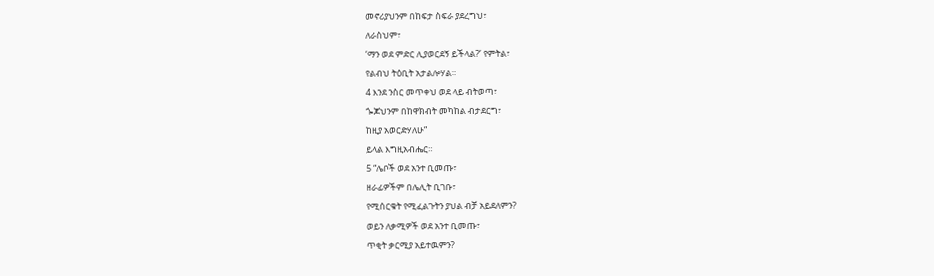መኖሪያህንም በከፍታ ስፍራ ያደረግህ፣
ለራስህም፣
‘ማን ወደ ምድር ሊያወርደኝ ይችላል?’ የምትል፣
የልብህ ትዕቢት አታልሎሃል።
4 እንደ ንስር መጥቀህ ወደ ላይ ብትወጣ፣
ጐጆህንም በከዋክብት መካከል ብታደርግ፣
ከዚያ አወርድሃለሁ”
ይላል እግዚአብሔር።
5 “ሌቦች ወደ አንተ ቢመጡ፣
ዘራፊዎችም በሌሊት ቢገቡ፣
የሚሰርቁት የሚፈልጉትን ያህል ብቻ አይደለምን?
ወይን ለቃሚዎች ወደ አንተ ቢመጡ፣
ጥቂት ቃርሚያ አይተዉምን?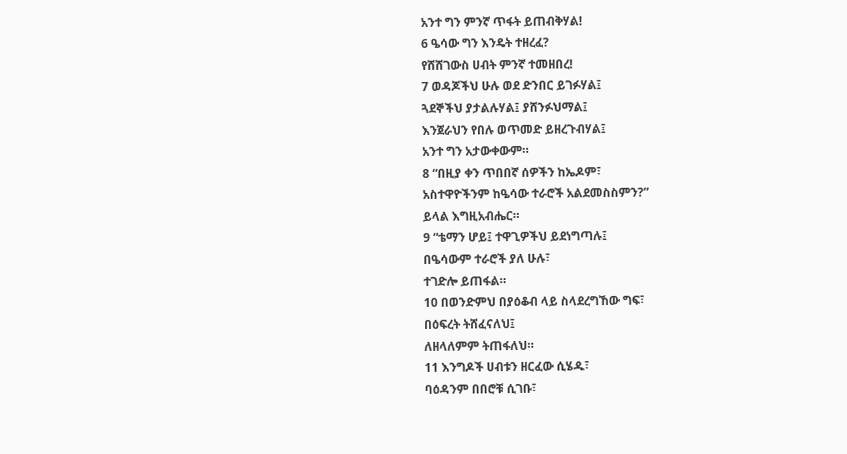አንተ ግን ምንኛ ጥፋት ይጠብቅሃል!
6 ዔሳው ግን እንዴት ተዘረፈ?
የሸሸገውስ ሀብት ምንኛ ተመዘበረ!
7 ወዳጆችህ ሁሉ ወደ ድንበር ይገፉሃል፤
ጓደኞችህ ያታልሉሃል፤ ያሸንፉህማል፤
እንጀራህን የበሉ ወጥመድ ይዘረጉብሃል፤
አንተ ግን አታውቀውም።
8 “በዚያ ቀን ጥበበኛ ሰዎችን ከኤዶም፣
አስተዋዮችንም ከዔሳው ተራሮች አልደመስስምን?”
ይላል እግዚአብሔር።
9 “ቴማን ሆይ፤ ተዋጊዎችህ ይደነግጣሉ፤
በዔሳውም ተራሮች ያለ ሁሉ፣
ተገድሎ ይጠፋል።
10 በወንድምህ በያዕቆብ ላይ ስላደረግኸው ግፍ፣
በዕፍረት ትሸፈናለህ፤
ለዘላለምም ትጠፋለህ።
11 እንግዶች ሀብቱን ዘርፈው ሲሄዱ፣
ባዕዳንም በበሮቹ ሲገቡ፣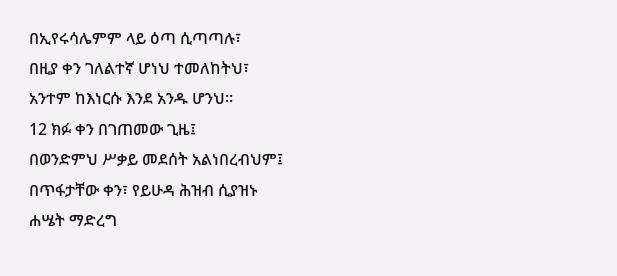በኢየሩሳሌምም ላይ ዕጣ ሲጣጣሉ፣
በዚያ ቀን ገለልተኛ ሆነህ ተመለከትህ፣
አንተም ከእነርሱ እንደ አንዱ ሆንህ።
12 ክፉ ቀን በገጠመው ጊዜ፤
በወንድምህ ሥቃይ መደሰት አልነበረብህም፤
በጥፋታቸው ቀን፣ የይሁዳ ሕዝብ ሲያዝኑ
ሐሤት ማድረግ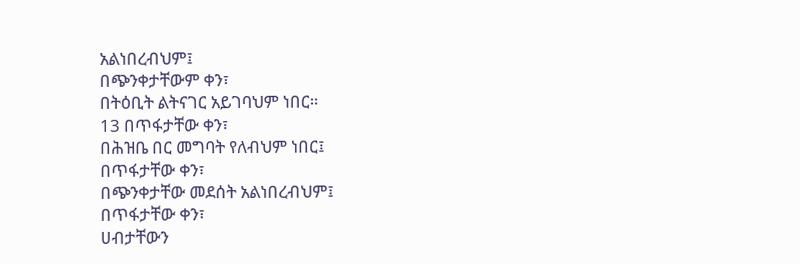አልነበረብህም፤
በጭንቀታቸውም ቀን፣
በትዕቢት ልትናገር አይገባህም ነበር።
13 በጥፋታቸው ቀን፣
በሕዝቤ በር መግባት የለብህም ነበር፤
በጥፋታቸው ቀን፣
በጭንቀታቸው መደሰት አልነበረብህም፤
በጥፋታቸው ቀን፣
ሀብታቸውን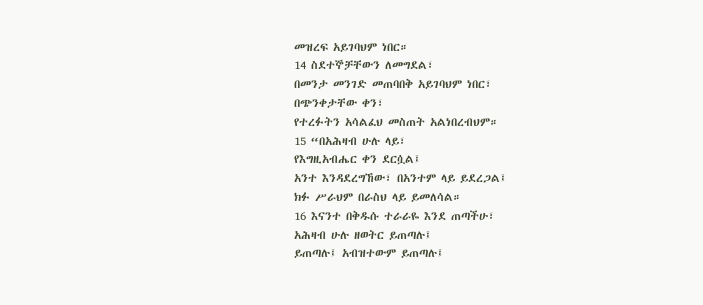መዝረፍ አይገባህም ነበር።
14 ስደተኞቻቸውን ለመግደል፣
በመንታ መንገድ መጠባበቅ አይገባህም ነበር፣
በጭንቀታቸው ቀን፣
የተረፉትን አሳልፈህ መስጠት አልነበረብህም።
15 “በአሕዛብ ሁሉ ላይ፣
የእግዚአብሔር ቀን ደርሷል፤
አንተ እንዳደረግኸው፣ በአንተም ላይ ይደረጋል፤
ክፉ ሥራህም በራስህ ላይ ይመለሳል።
16 እናንተ በቅዱሱ ተራራዬ እንደ ጠጣችሁ፣
አሕዛብ ሁሉ ዘወትር ይጠጣሉ፤
ይጠጣሉ፤ አብዝተውም ይጠጣሉ፤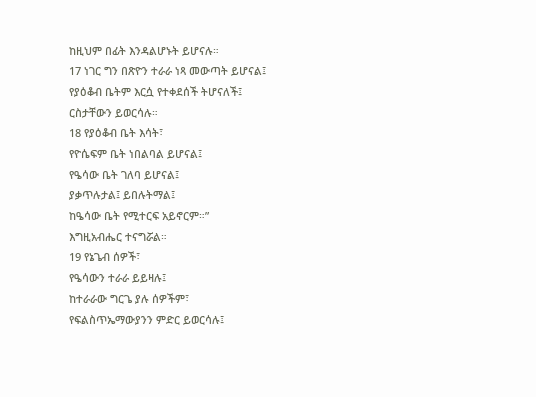ከዚህም በፊት እንዳልሆኑት ይሆናሉ።
17 ነገር ግን በጽዮን ተራራ ነጻ መውጣት ይሆናል፤
የያዕቆብ ቤትም እርሷ የተቀደሰች ትሆናለች፤
ርስታቸውን ይወርሳሉ።
18 የያዕቆብ ቤት እሳት፣
የዮሴፍም ቤት ነበልባል ይሆናል፤
የዔሳው ቤት ገለባ ይሆናል፤
ያቃጥሉታል፤ ይበሉትማል፤
ከዔሳው ቤት የሚተርፍ አይኖርም።”
እግዚአብሔር ተናግሯል።
19 የኔጌብ ሰዎች፣
የዔሳውን ተራራ ይይዛሉ፤
ከተራራው ግርጌ ያሉ ሰዎችም፣
የፍልስጥኤማውያንን ምድር ይወርሳሉ፤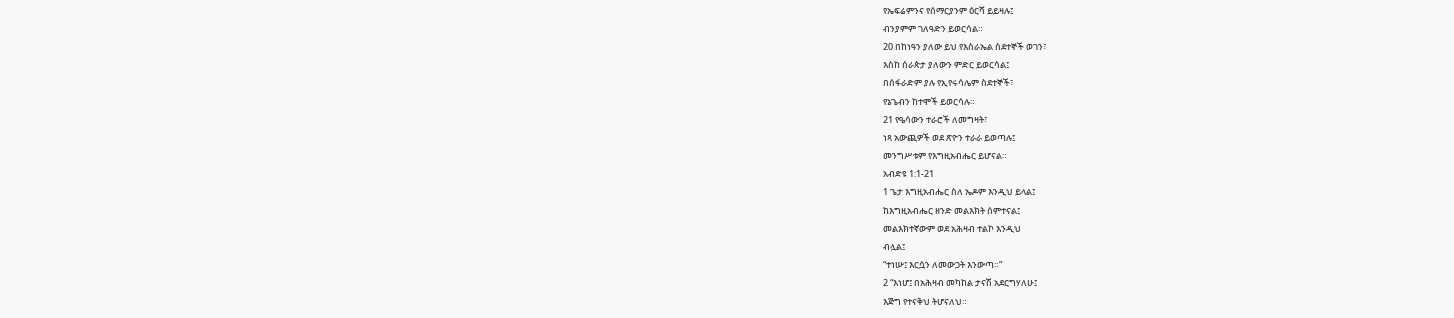የኤፍሬምንና የሰማርያንም ዕርሻ ይይዛሉ፤
ብንያምም ገለዓድን ይወርሳል።
20 በከነዓን ያለው ይህ የእስራኤል ስደተኞች ወገን፣
እስከ ሰራጵታ ያለውን ምድር ይወርሳል፤
በሰፋራድም ያሉ የኢየሩሳሌም ስደተኞች፣
የኔጌብን ከተሞች ይወርሳሉ።
21 የዔሳውን ተራሮች ለመግዛት፣
ነጻ አውጪዎች ወደ ጽዮን ተራራ ይወጣሉ፤
መንግሥቱም የእግዚአብሔር ይሆናል።
አብድዩ 1:1-21
1 ጌታ እግዚአብሔር ስለ ኤዶም እንዲህ ይላል፤
ከእግዚአብሔር ዘንድ መልእክት ሰምተናል፤
መልእክተኛውም ወደ አሕዛብ ተልኮ እንዲህ
ብሏል፤
“ተነሡ፤ እርሷን ለመውጋት እንውጣ።”
2 “እነሆ፤ በአሕዛብ መካከል ታናሽ አደርግሃለሁ፤
እጅግ የተናቅህ ትሆናለህ።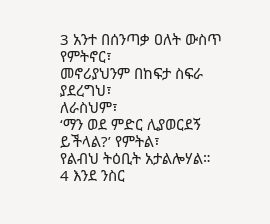3 አንተ በሰንጣቃ ዐለት ውስጥ
የምትኖር፣
መኖሪያህንም በከፍታ ስፍራ ያደረግህ፣
ለራስህም፣
‘ማን ወደ ምድር ሊያወርደኝ ይችላል?’ የምትል፣
የልብህ ትዕቢት አታልሎሃል።
4 እንደ ንስር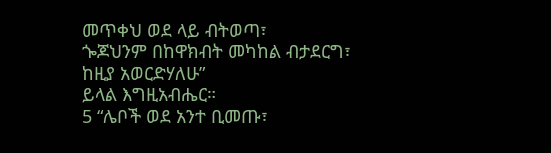መጥቀህ ወደ ላይ ብትወጣ፣
ጐጆህንም በከዋክብት መካከል ብታደርግ፣
ከዚያ አወርድሃለሁ”
ይላል እግዚአብሔር።
5 “ሌቦች ወደ አንተ ቢመጡ፣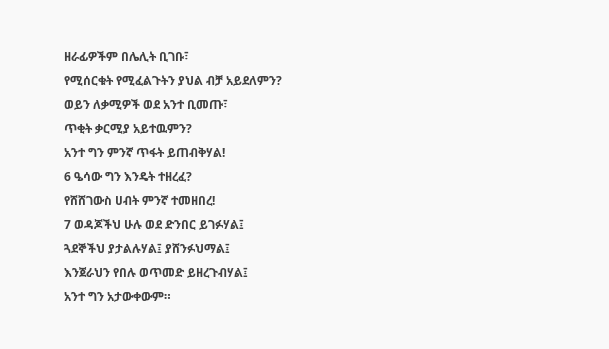ዘራፊዎችም በሌሊት ቢገቡ፣
የሚሰርቁት የሚፈልጉትን ያህል ብቻ አይደለምን?
ወይን ለቃሚዎች ወደ አንተ ቢመጡ፣
ጥቂት ቃርሚያ አይተዉምን?
አንተ ግን ምንኛ ጥፋት ይጠብቅሃል!
6 ዔሳው ግን እንዴት ተዘረፈ?
የሸሸገውስ ሀብት ምንኛ ተመዘበረ!
7 ወዳጆችህ ሁሉ ወደ ድንበር ይገፉሃል፤
ጓደኞችህ ያታልሉሃል፤ ያሸንፉህማል፤
እንጀራህን የበሉ ወጥመድ ይዘረጉብሃል፤
አንተ ግን አታውቀውም።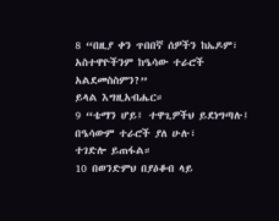8 “በዚያ ቀን ጥበበኛ ሰዎችን ከኤዶም፣
አስተዋዮችንም ከዔሳው ተራሮች አልደመስስምን?”
ይላል እግዚአብሔር።
9 “ቴማን ሆይ፤ ተዋጊዎችህ ይደነግጣሉ፤
በዔሳውም ተራሮች ያለ ሁሉ፣
ተገድሎ ይጠፋል።
10 በወንድምህ በያዕቆብ ላይ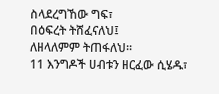ስላደረግኸው ግፍ፣
በዕፍረት ትሸፈናለህ፤
ለዘላለምም ትጠፋለህ።
11 እንግዶች ሀብቱን ዘርፈው ሲሄዱ፣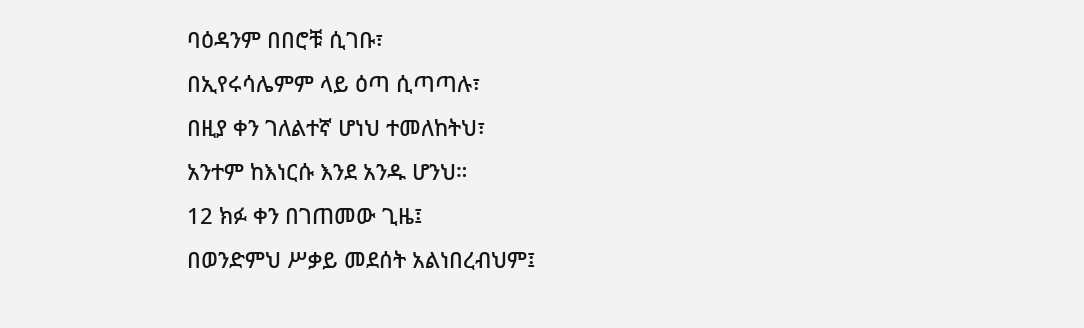ባዕዳንም በበሮቹ ሲገቡ፣
በኢየሩሳሌምም ላይ ዕጣ ሲጣጣሉ፣
በዚያ ቀን ገለልተኛ ሆነህ ተመለከትህ፣
አንተም ከእነርሱ እንደ አንዱ ሆንህ።
12 ክፉ ቀን በገጠመው ጊዜ፤
በወንድምህ ሥቃይ መደሰት አልነበረብህም፤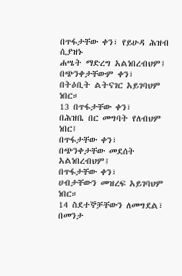በጥፋታቸው ቀን፣ የይሁዳ ሕዝብ ሲያዝኑ
ሐሤት ማድረግ አልነበረብህም፤
በጭንቀታቸውም ቀን፣
በትዕቢት ልትናገር አይገባህም ነበር።
13 በጥፋታቸው ቀን፣
በሕዝቤ በር መግባት የለብህም ነበር፤
በጥፋታቸው ቀን፣
በጭንቀታቸው መደሰት አልነበረብህም፤
በጥፋታቸው ቀን፣
ሀብታቸውን መዝረፍ አይገባህም ነበር።
14 ስደተኞቻቸውን ለመግደል፣
በመንታ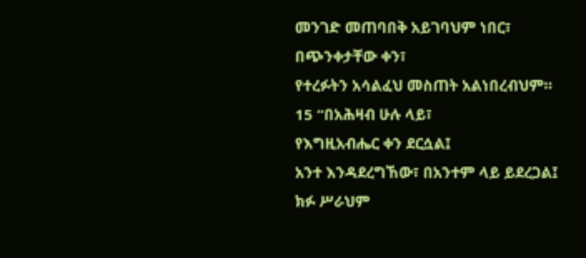መንገድ መጠባበቅ አይገባህም ነበር፣
በጭንቀታቸው ቀን፣
የተረፉትን አሳልፈህ መስጠት አልነበረብህም።
15 “በአሕዛብ ሁሉ ላይ፣
የእግዚአብሔር ቀን ደርሷል፤
አንተ እንዳደረግኸው፣ በአንተም ላይ ይደረጋል፤
ክፉ ሥራህም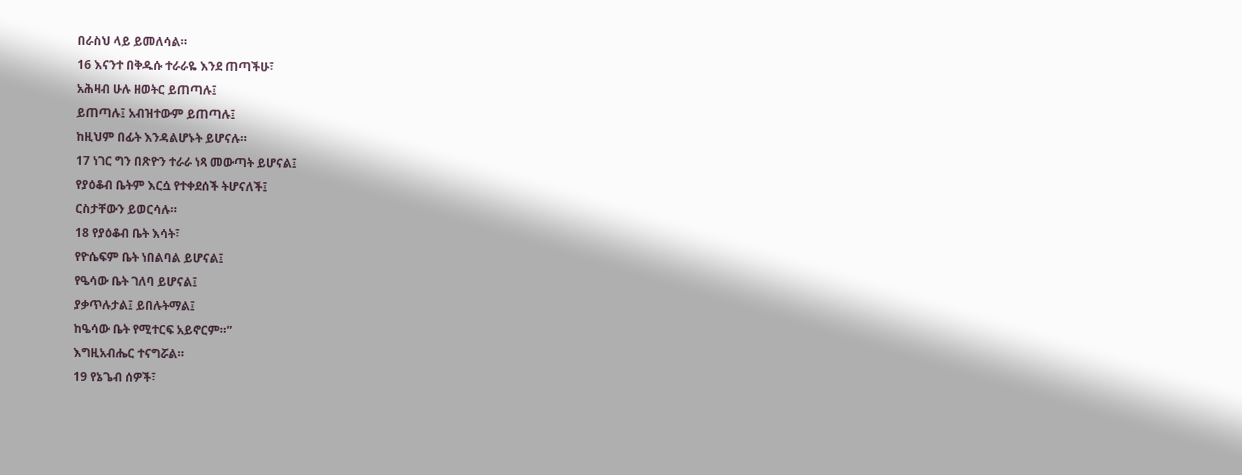በራስህ ላይ ይመለሳል።
16 እናንተ በቅዱሱ ተራራዬ እንደ ጠጣችሁ፣
አሕዛብ ሁሉ ዘወትር ይጠጣሉ፤
ይጠጣሉ፤ አብዝተውም ይጠጣሉ፤
ከዚህም በፊት እንዳልሆኑት ይሆናሉ።
17 ነገር ግን በጽዮን ተራራ ነጻ መውጣት ይሆናል፤
የያዕቆብ ቤትም እርሷ የተቀደሰች ትሆናለች፤
ርስታቸውን ይወርሳሉ።
18 የያዕቆብ ቤት እሳት፣
የዮሴፍም ቤት ነበልባል ይሆናል፤
የዔሳው ቤት ገለባ ይሆናል፤
ያቃጥሉታል፤ ይበሉትማል፤
ከዔሳው ቤት የሚተርፍ አይኖርም።”
እግዚአብሔር ተናግሯል።
19 የኔጌብ ሰዎች፣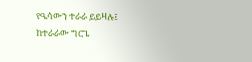የዔሳውን ተራራ ይይዛሉ፤
ከተራራው ግርጌ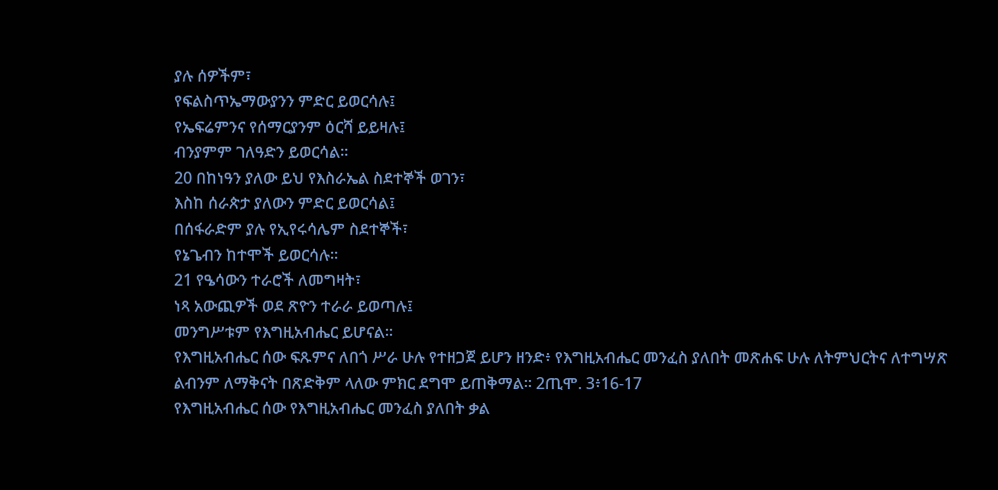ያሉ ሰዎችም፣
የፍልስጥኤማውያንን ምድር ይወርሳሉ፤
የኤፍሬምንና የሰማርያንም ዕርሻ ይይዛሉ፤
ብንያምም ገለዓድን ይወርሳል።
20 በከነዓን ያለው ይህ የእስራኤል ስደተኞች ወገን፣
እስከ ሰራጵታ ያለውን ምድር ይወርሳል፤
በሰፋራድም ያሉ የኢየሩሳሌም ስደተኞች፣
የኔጌብን ከተሞች ይወርሳሉ።
21 የዔሳውን ተራሮች ለመግዛት፣
ነጻ አውጪዎች ወደ ጽዮን ተራራ ይወጣሉ፤
መንግሥቱም የእግዚአብሔር ይሆናል።
የእግዚአብሔር ሰው ፍጹምና ለበጎ ሥራ ሁሉ የተዘጋጀ ይሆን ዘንድ፥ የእግዚአብሔር መንፈስ ያለበት መጽሐፍ ሁሉ ለትምህርትና ለተግሣጽ ልብንም ለማቅናት በጽድቅም ላለው ምክር ደግሞ ይጠቅማል። 2ጢሞ. 3፥16-17
የእግዚአብሔር ሰው የእግዚአብሔር መንፈስ ያለበት ቃል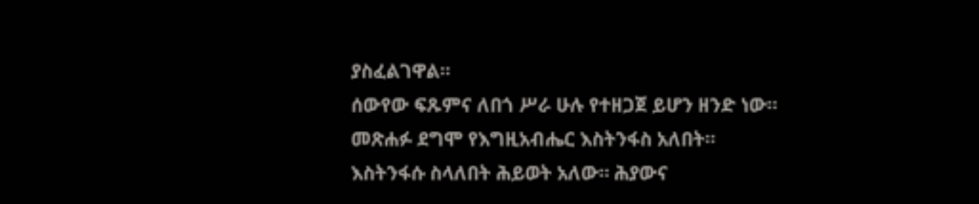ያስፈልገዋል።
ሰውየው ፍጹምና ለበጎ ሥራ ሁሉ የተዘጋጀ ይሆን ዘንድ ነው።
መጽሐፉ ደግሞ የእግዚአብሔር እስትንፋስ አለበት።
እስትንፋሱ ስላለበት ሕይወት አለው። ሕያውና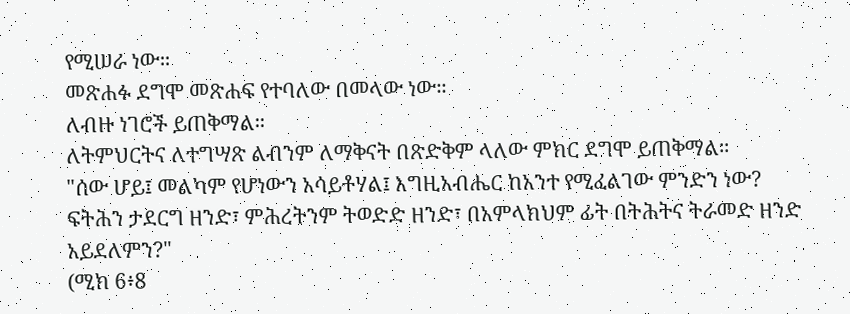የሚሠራ ነው።
መጽሐፉ ደግሞ መጽሐፍ የተባለው በመላው ነው።
ለብዙ ነገሮች ይጠቅማል።
ለትምህርትና ለተግሣጽ ልብንም ለማቅናት በጽድቅም ላለው ምክር ደግሞ ይጠቅማል።
"ሰው ሆይ፤ መልካም የሆነውን አሳይቶሃል፤ እግዚአብሔር ከአንተ የሚፈልገው ምንድን ነው? ፍትሕን ታደርግ ዘንድ፣ ምሕረትንም ትወድድ ዘንድ፣ በአምላክህም ፊት በትሕትና ትራመድ ዘንድ አይደለምን?"
(ሚክ 6፥8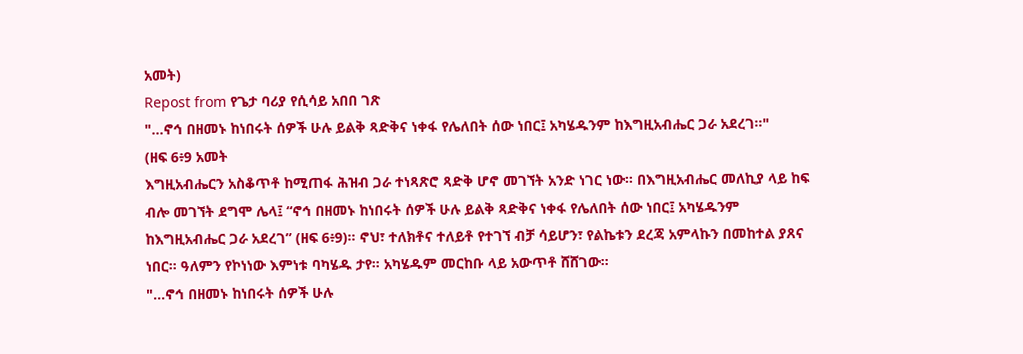አመት)
Repost from የጌታ ባሪያ የሲሳይ አበበ ገጽ
"...ኖኅ በዘመኑ ከነበሩት ሰዎች ሁሉ ይልቅ ጻድቅና ነቀፋ የሌለበት ሰው ነበር፤ አካሄዱንም ከእግዚአብሔር ጋራ አደረገ።"
(ዘፍ 6፥9 አመት
እግዚአብሔርን አስቆጥቶ ከሚጠፋ ሕዝብ ጋራ ተነጻጽሮ ጻድቅ ሆኖ መገኘት አንድ ነገር ነው። በእግዚአብሔር መለኪያ ላይ ከፍ ብሎ መገኘት ደግሞ ሌላ፤ “ኖኅ በዘመኑ ከነበሩት ሰዎች ሁሉ ይልቅ ጻድቅና ነቀፋ የሌለበት ሰው ነበር፤ አካሄዱንም ከእግዚአብሔር ጋራ አደረገ” (ዘፍ 6፥9)። ኖህ፣ ተለክቶና ተለይቶ የተገኘ ብቻ ሳይሆን፣ የልኬቱን ደረጃ አምላኩን በመከተል ያጸና ነበር። ዓለምን የኮነነው እምነቱ ባካሄዱ ታየ። አካሄዱም መርከቡ ላይ አውጥቶ ሸሸገው።
"...ኖኅ በዘመኑ ከነበሩት ሰዎች ሁሉ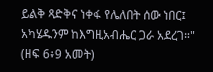ይልቅ ጻድቅና ነቀፋ የሌለበት ሰው ነበር፤ አካሄዱንም ከእግዚአብሔር ጋራ አደረገ።"
(ዘፍ 6፥9 አመት)